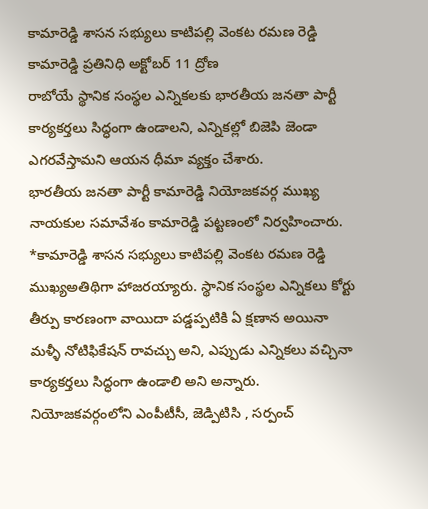కామారెడ్డి శాసన సభ్యులు కాటిపల్లి వెంకట రమణ రెడ్డి
కామారెడ్డి ప్రతినిధి అక్టోబర్ 11 ద్రోణ
రాబోయే స్థానిక సంస్థల ఎన్నికలకు భారతీయ జనతా పార్టీ కార్యకర్తలు సిద్ధంగా ఉండాలని, ఎన్నికల్లో బిజెపి జెండా ఎగరవేస్తామని ఆయన ధీమా వ్యక్తం చేశారు.
భారతీయ జనతా పార్టీ కామారెడ్డి నియోజకవర్గ ముఖ్య నాయకుల సమావేశం కామారెడ్డి పట్టణంలో నిర్వహించారు. *కామారెడ్డి శాసన సభ్యులు కాటిపల్లి వెంకట రమణ రెడ్డి ముఖ్యఅతిథిగా హాజరయ్యారు. స్థానిక సంస్థల ఎన్నికలు కోర్టు తీర్పు కారణంగా వాయిదా పడ్డప్పటికి ఏ క్షణాన అయినా మళ్ళీ నోటిఫికేషన్ రావచ్చు అని, ఎప్పుడు ఎన్నికలు వచ్చినా కార్యకర్తలు సిద్ధంగా ఉండాలి అని అన్నారు. నియోజకవర్గంలోని ఎంపీటీసీ, జెడ్పిటిసి , సర్పంచ్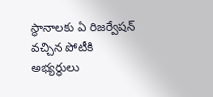స్థానాలకు ఏ రిజర్వేషన్ వచ్చిన పోటీకి అభ్యర్థులు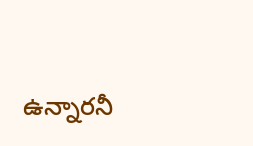ఉన్నారనీ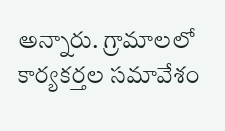అన్నారు. గ్రామాలలో కార్యకర్తల సమావేశం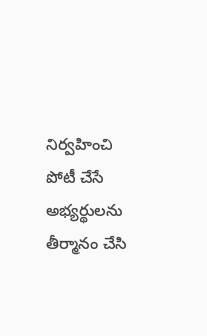నిర్వహించి పోటీ చేసే అభ్యర్థులను తీర్మానం చేసి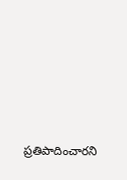ప్రతిపాదించారని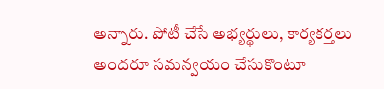అన్నారు. పోటీ చేసే అభ్యర్థులు, కార్యకర్తలు అందరూ సమన్వయం చేసుకొంటూ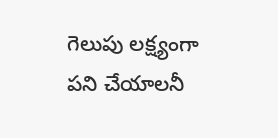గెలుపు లక్ష్యంగా పని చేయాలనీ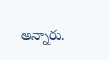అన్నారు.